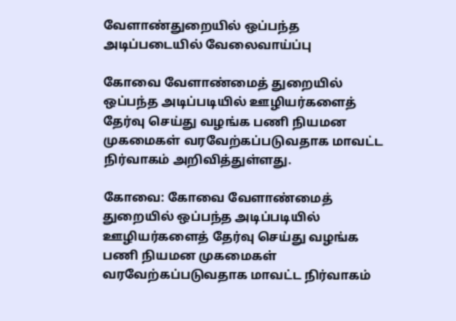வேளாண்துறையில் ஒப்பந்த அடிப்படையில் வேலைவாய்ப்பு

கோவை வேளாண்மைத் துறையில் ஒப்பந்த அடிப்படியில் ஊழியர்களைத் தேர்வு செய்து வழங்க பணி நியமன முகமைகள் வரவேற்கப்படுவதாக மாவட்ட நிர்வாகம் அறிவித்துள்ளது.

கோவை: கோவை வேளாண்மைத் துறையில் ஒப்பந்த அடிப்படியில் ஊழியர்களைத் தேர்வு செய்து வழங்க பணி நியமன முகமைகள் வரவேற்கப்படுவதாக மாவட்ட நிர்வாகம்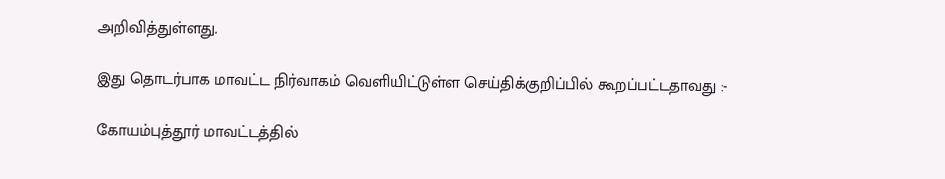அறிவித்துள்ளது.

இது தொடர்பாக மாவட்ட நிர்வாகம் வெளியிட்டுள்ள செய்திக்குறிப்பில் கூறப்பட்டதாவது :-

கோயம்புத்தூர் மாவட்டத்தில்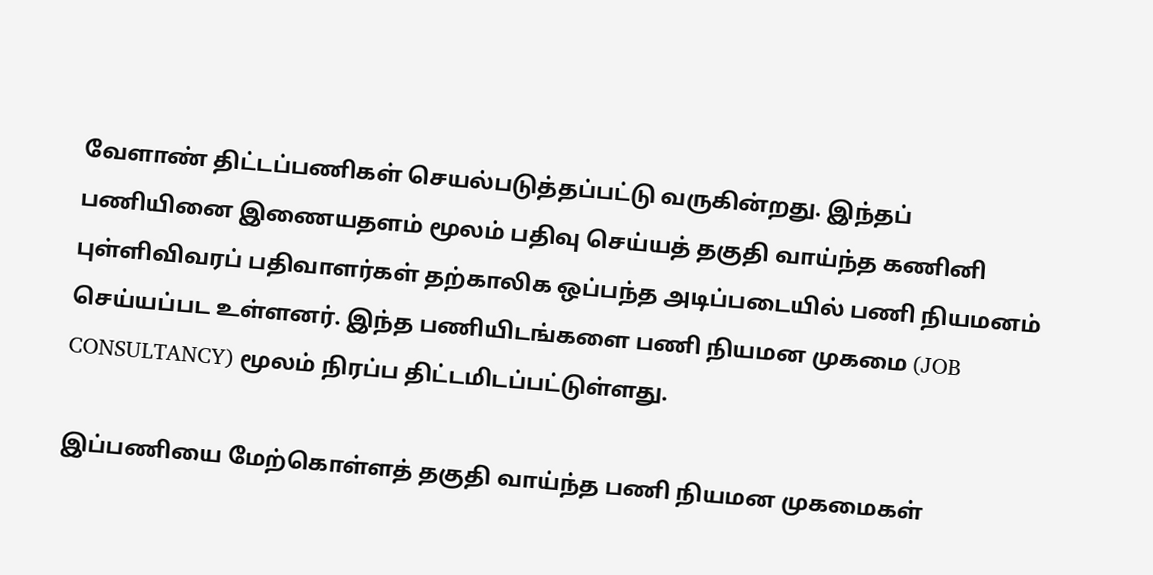வேளாண் திட்டப்பணிகள் செயல்படுத்தப்பட்டு வருகின்றது. இந்தப் பணியினை இணையதளம் மூலம் பதிவு செய்யத் தகுதி வாய்ந்த கணினி புள்ளிவிவரப் பதிவாளர்கள் தற்காலிக ஒப்பந்த அடிப்படையில் பணி நியமனம் செய்யப்பட உள்ளனர். இந்த பணியிடங்களை பணி நியமன முகமை (JOB CONSULTANCY) மூலம் நிரப்ப திட்டமிடப்பட்டுள்ளது.

இப்பணியை மேற்கொள்ளத் தகுதி வாய்ந்த பணி நியமன முகமைகள்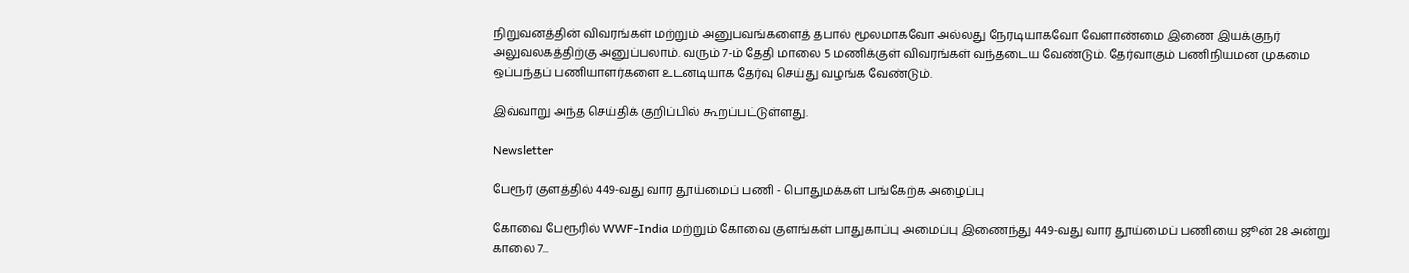நிறுவனத்தின் விவரங்கள் மற்றும் அனுபவங்களைத் தபால் மூலமாகவோ அல்லது நேரடியாகவோ வேளாண்மை இணை இயக்குநர் அலுவலகத்திற்கு அனுப்பலாம். வரும் 7-ம் தேதி மாலை 5 மணிக்குள் விவரங்கள் வந்தடைய வேண்டும். தேர்வாகும் பணிநியமன முகமை ஒப்பந்தப் பணியாளர்களை உடனடியாக தேர்வு செய்து வழங்க வேண்டும்.

இவ்வாறு அந்த செய்திக் குறிப்பில் கூறப்பட்டுள்ளது.

Newsletter

பேரூர் குளத்தில் 449-வது வார தூய்மைப் பணி - பொதுமக்கள் பங்கேற்க அழைப்பு

கோவை பேரூரில் WWF-India மற்றும் கோவை குளங்கள் பாதுகாப்பு அமைப்பு இணைந்து 449-வது வார தூய்மைப் பணியை ஜூன் 28 அன்று காலை 7...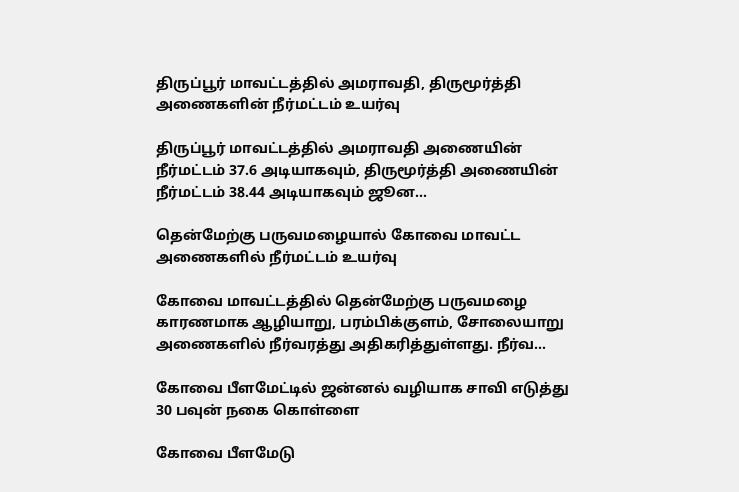திருப்பூர் மாவட்டத்தில் அமராவதி, திருமூர்த்தி அணைகளின் நீர்மட்டம் உயர்வு

திருப்பூர் மாவட்டத்தில் அமராவதி அணையின் நீர்மட்டம் 37.6 அடியாகவும், திருமூர்த்தி அணையின் நீர்மட்டம் 38.44 அடியாகவும் ஜூன...

தென்மேற்கு பருவமழையால் கோவை மாவட்ட அணைகளில் நீர்மட்டம் உயர்வு

கோவை மாவட்டத்தில் தென்மேற்கு பருவமழை காரணமாக ஆழியாறு, பரம்பிக்குளம், சோலையாறு அணைகளில் நீர்வரத்து அதிகரித்துள்ளது. நீர்வ...

கோவை பீளமேட்டில் ஜன்னல் வழியாக சாவி எடுத்து 30 பவுன் நகை கொள்ளை

கோவை பீளமேடு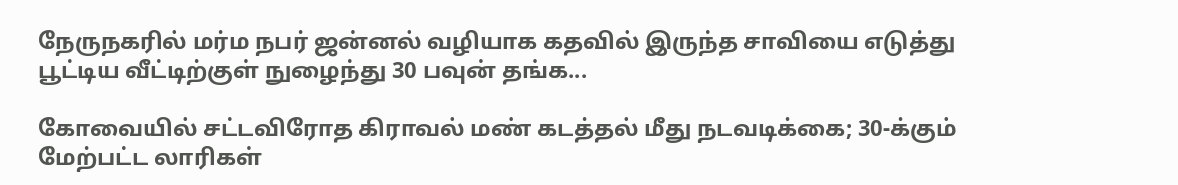நேருநகரில் மர்ம நபர் ஜன்னல் வழியாக கதவில் இருந்த சாவியை எடுத்து பூட்டிய வீட்டிற்குள் நுழைந்து 30 பவுன் தங்க...

கோவையில் சட்டவிரோத கிராவல் மண் கடத்தல் மீது நடவடிக்கை; 30-க்கும் மேற்பட்ட லாரிகள்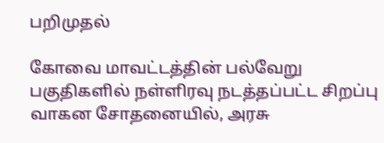பறிமுதல்

கோவை மாவட்டத்தின் பல்வேறு பகுதிகளில் நள்ளிரவு நடத்தப்பட்ட சிறப்பு வாகன சோதனையில், அரசு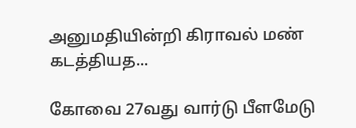அனுமதியின்றி கிராவல் மண் கடத்தியத...

கோவை 27வது வார்டு பீளமேடு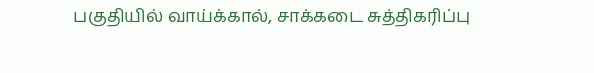பகுதியில் வாய்க்கால், சாக்கடை சுத்திகரிப்பு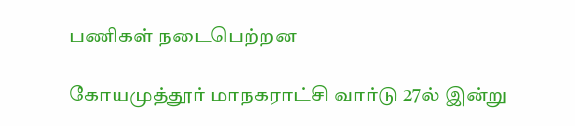பணிகள் நடைபெற்றன

கோயமுத்தூர் மாநகராட்சி வார்டு 27ல் இன்று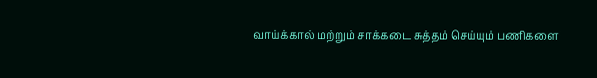வாய்க்கால் மற்றும் சாக்கடை சுத்தம் செய்யும் பணிகளை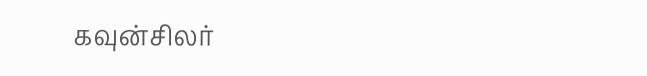கவுன்சிலர்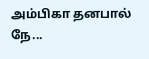அம்பிகா தனபால் நே...